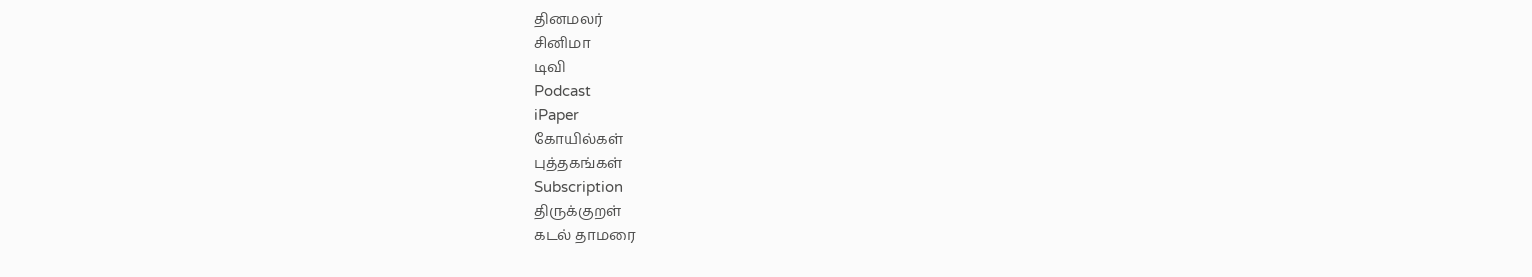தினமலர்
சினிமா
டிவி
Podcast
iPaper
கோயில்கள்
புத்தகங்கள்
Subscription
திருக்குறள்
கடல் தாமரை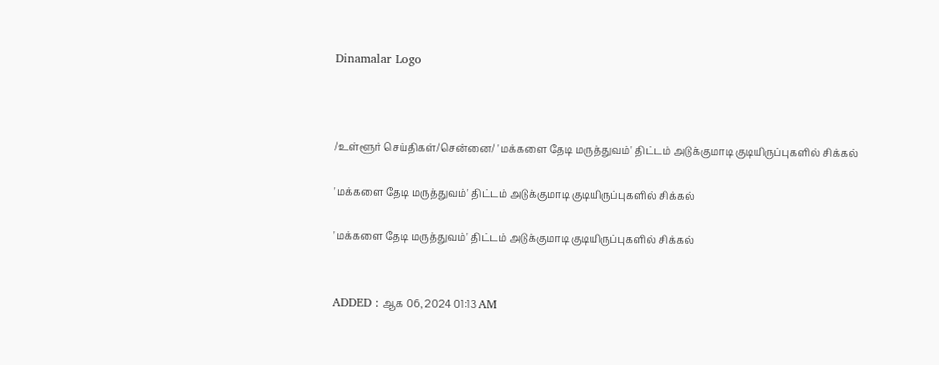Dinamalar Logo



/உள்ளூர் செய்திகள்/சென்னை/ 'மக்களை தேடி மருத்துவம்' திட்டம் அடுக்குமாடி குடியிருப்புகளில் சிக்கல்

'மக்களை தேடி மருத்துவம்' திட்டம் அடுக்குமாடி குடியிருப்புகளில் சிக்கல்

'மக்களை தேடி மருத்துவம்' திட்டம் அடுக்குமாடி குடியிருப்புகளில் சிக்கல்


ADDED : ஆக 06, 2024 01:13 AM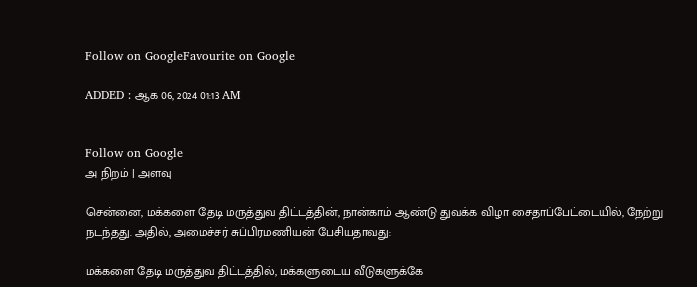Follow on GoogleFavourite on Google

ADDED : ஆக 06, 2024 01:13 AM


Follow on Google
அ நிறம் | அளவு

சென்னை, மக்களை தேடி மருத்துவ திட்டத்தின், நான்காம் ஆண்டு துவக்க விழா சைதாப்பேட்டையில், நேற்று நடந்தது. அதில், அமைச்சர் சுப்பிரமணியன் பேசியதாவது:

மக்களை தேடி மருத்துவ திட்டத்தில், மக்களுடைய வீடுகளுக்கே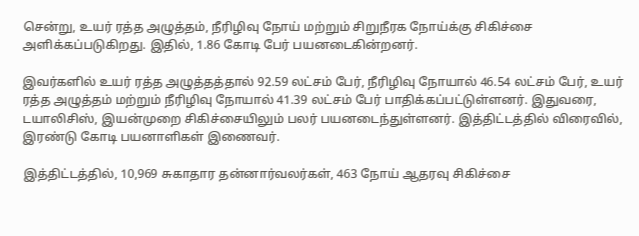சென்று, உயர் ரத்த அழுத்தம், நீரிழிவு நோய் மற்றும் சிறுநீரக நோய்க்கு சிகிச்சை அளிக்கப்படுகிறது. இதில், 1.86 கோடி பேர் பயனடைகின்றனர்.

இவர்களில் உயர் ரத்த அழுத்தத்தால் 92.59 லட்சம் பேர், நீரிழிவு நோயால் 46.54 லட்சம் பேர், உயர் ரத்த அழுத்தம் மற்றும் நீரிழிவு நோயால் 41.39 லட்சம் பேர் பாதிக்கப்பட்டுள்ளனர். இதுவரை, டயாலிசிஸ், இயன்முறை சிகிச்சையிலும் பலர் பயனடைந்துள்ளனர். இத்திட்டத்தில் விரைவில், இரண்டு கோடி பயனாளிகள் இணைவர்.

இத்திட்டத்தில், 10,969 சுகாதார தன்னார்வலர்கள், 463 நோய் ஆதரவு சிகிச்சை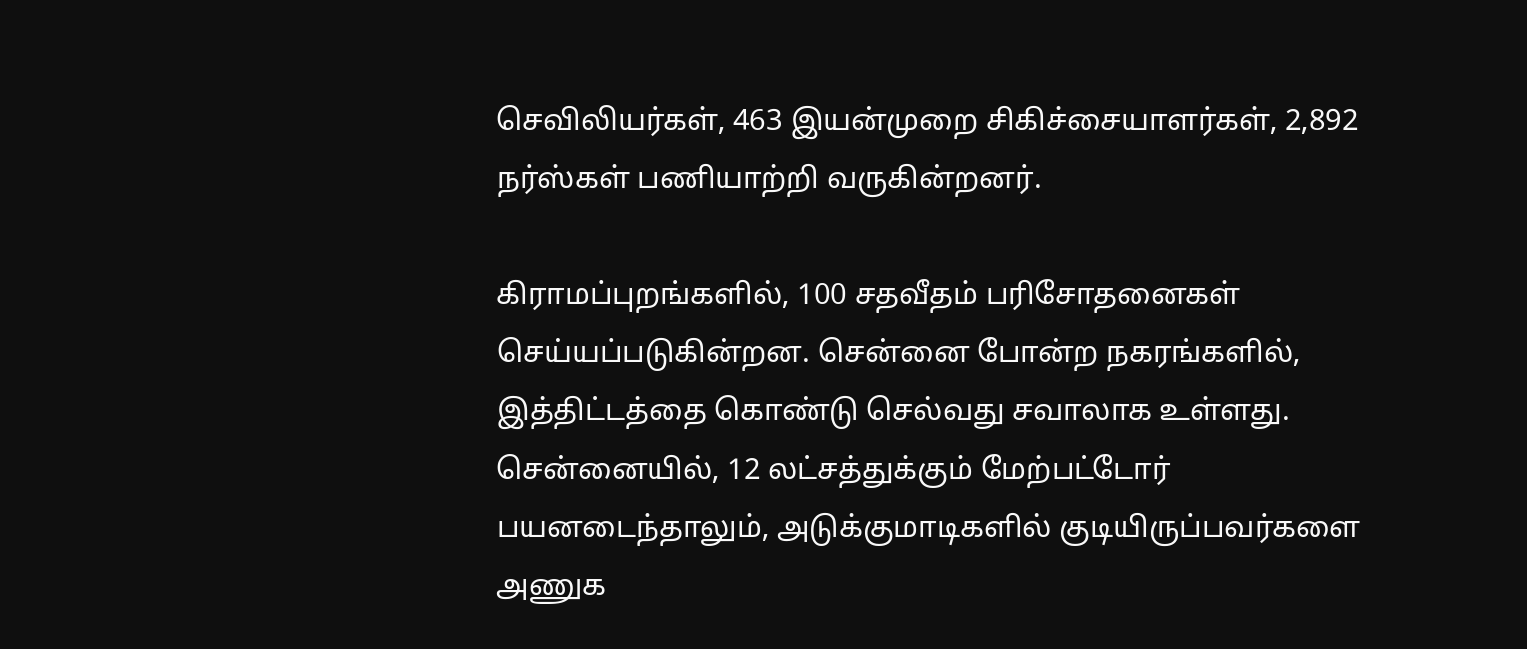செவிலியர்கள், 463 இயன்முறை சிகிச்சையாளர்கள், 2,892 நர்ஸ்கள் பணியாற்றி வருகின்றனர்.

கிராமப்புறங்களில், 100 சதவீதம் பரிசோதனைகள் செய்யப்படுகின்றன. சென்னை போன்ற நகரங்களில், இத்திட்டத்தை கொண்டு செல்வது சவாலாக உள்ளது. சென்னையில், 12 லட்சத்துக்கும் மேற்பட்டோர் பயனடைந்தாலும், அடுக்குமாடிகளில் குடியிருப்பவர்களை அணுக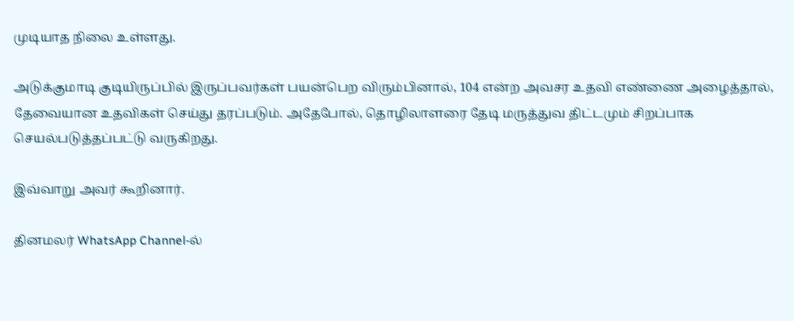முடியாத நிலை உள்ளது.

அடுக்குமாடி குடியிருப்பில் இருப்பவர்கள் பயன்பெற விரும்பினால், 104 என்ற அவசர உதவி எண்ணை அழைத்தால், தேவையான உதவிகள் செய்து தரப்படும். அதேபோல், தொழிலாளரை தேடி மருத்துவ திட்டமும் சிறப்பாக செயல்படுத்தப்பட்டு வருகிறது.

இவ்வாறு அவர் கூறினார்.

தினமலர் WhatsApp Channel-ல்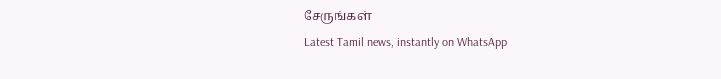சேருங்கள்
Latest Tamil news, instantly on WhatsApp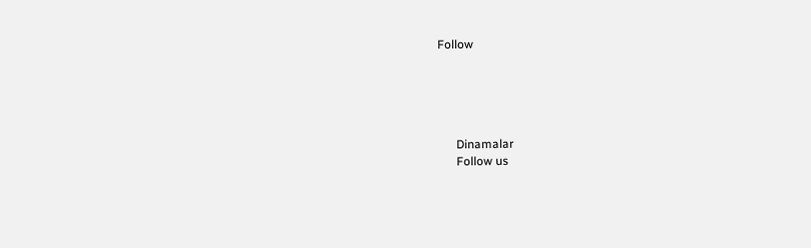Follow





      Dinamalar
      Follow us